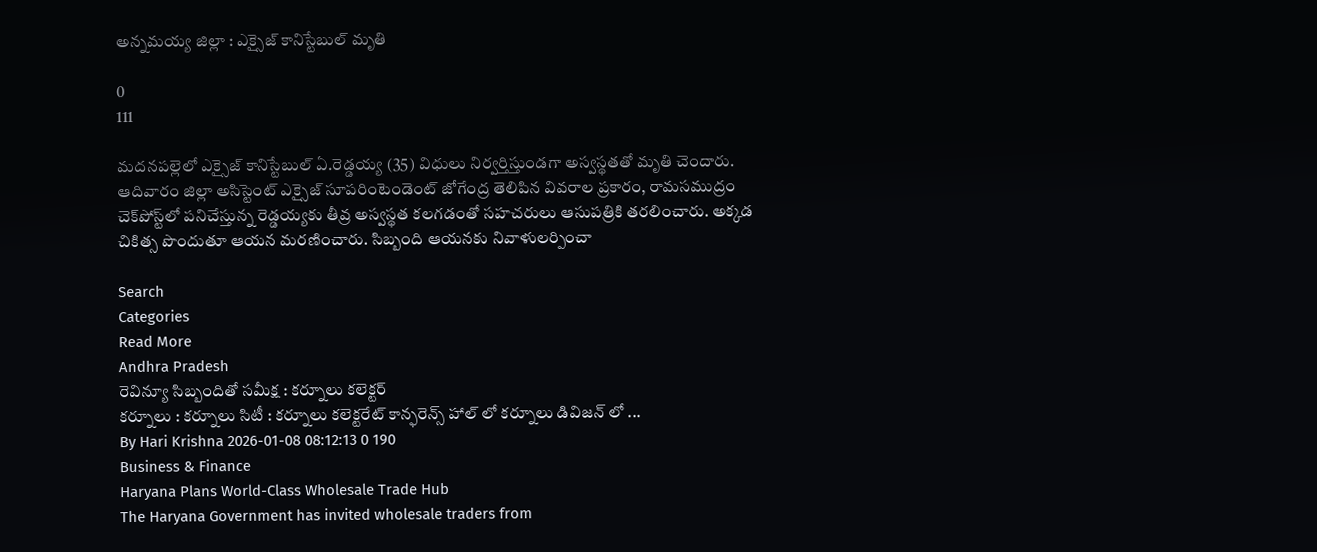అన్నమయ్య జిల్లా : ఎక్సైజ్ కానిస్టేబుల్ మృతి

0
111

మదనపల్లెలో ఎక్సైజ్ కానిస్టేబుల్ ఏ.రెడ్డయ్య (35) విధులు నిర్వర్తిస్తుండగా అస్వస్థతతో మృతి చెందారు. ఆదివారం జిల్లా అసిస్టెంట్ ఎక్సైజ్ సూపరింటెండెంట్ జోగేంద్ర తెలిపిన వివరాల ప్రకారం, రామసముద్రం చెక్‌పోస్ట్‌లో పనిచేస్తున్న రెడ్డయ్యకు తీవ్ర అస్వస్థత కలగడంతో సహచరులు ఆసుపత్రికి తరలించారు. అక్కడ చికిత్స పొందుతూ ఆయన మరణించారు. సిబ్బంది ఆయనకు నివాళులర్పించా

Search
Categories
Read More
Andhra Pradesh
రెవిన్యూ సిబ్బందితో సమీక్ష : కర్నూలు కలెక్టర్
కర్నూలు : కర్నూలు సిటీ : కర్నూలు కలెక్టరేట్ కాన్ఫరెన్స్ హాల్ లో కర్నూలు డివిజన్ లో ...
By Hari Krishna 2026-01-08 08:12:13 0 190
Business & Finance
Haryana Plans World-Class Wholesale Trade Hub
The Haryana Government has invited wholesale traders from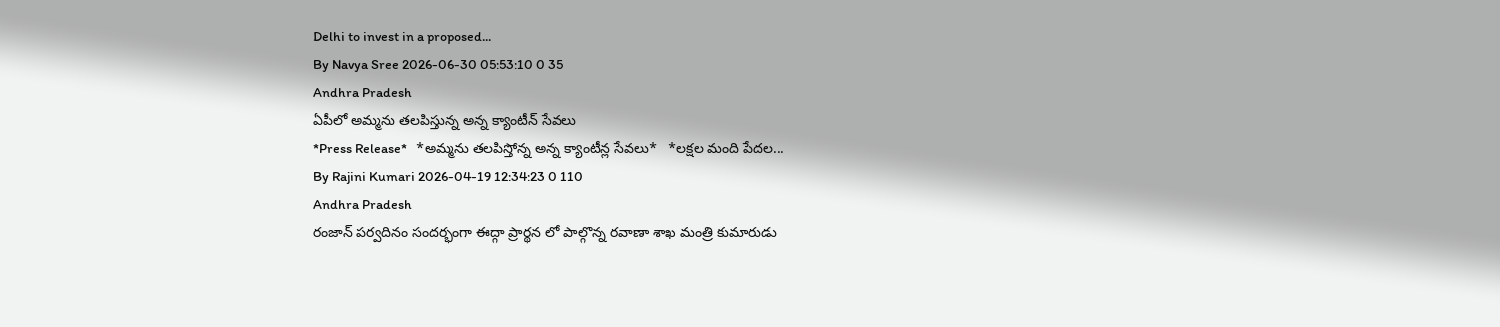Delhi to invest in a proposed...
By Navya Sree 2026-06-30 05:53:10 0 35
Andhra Pradesh
ఏపీలో అమ్మను తలపిస్తున్న అన్న క్యాంటీన్ సేవలు
*Press Release*   *అమ్మను తలపిస్తోన్న అన్న క్యాంటీన్ల సేవలు*   *లక్షల మంది పేదల...
By Rajini Kumari 2026-04-19 12:34:23 0 110
Andhra Pradesh
రంజాన్ పర్వదినం సందర్భంగా ఈద్గా ప్రార్థన లో పాల్గొన్న రవాణా శాఖ మంత్రి కుమారుడు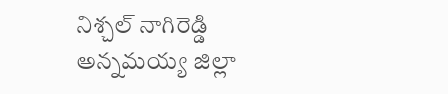నిశ్చల్ నాగిరెడ్డి
అన్నమయ్య జిల్లా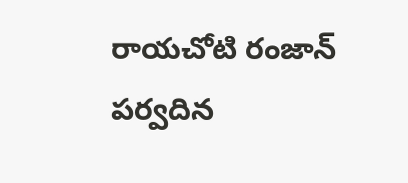రాయచోటి రంజాన్ పర్వదిన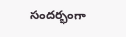సందర్భంగా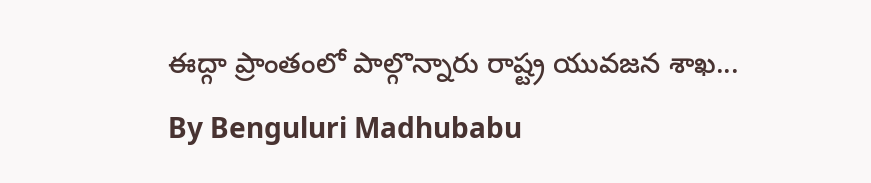ఈద్గా ప్రాంతంలో పాల్గొన్నారు రాష్ట్ర యువజన శాఖ...
By Benguluri Madhubabu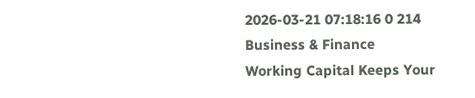2026-03-21 07:18:16 0 214
Business & Finance
Working Capital Keeps Your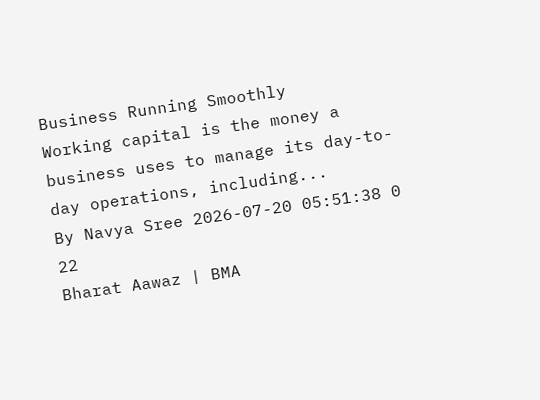Business Running Smoothly
Working capital is the money a business uses to manage its day-to-day operations, including...
By Navya Sree 2026-07-20 05:51:38 0 22
Bharat Aawaz | BMA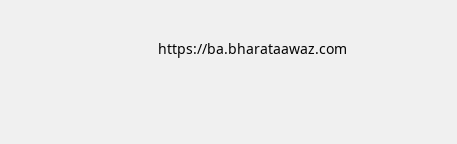https://ba.bharataawaz.com